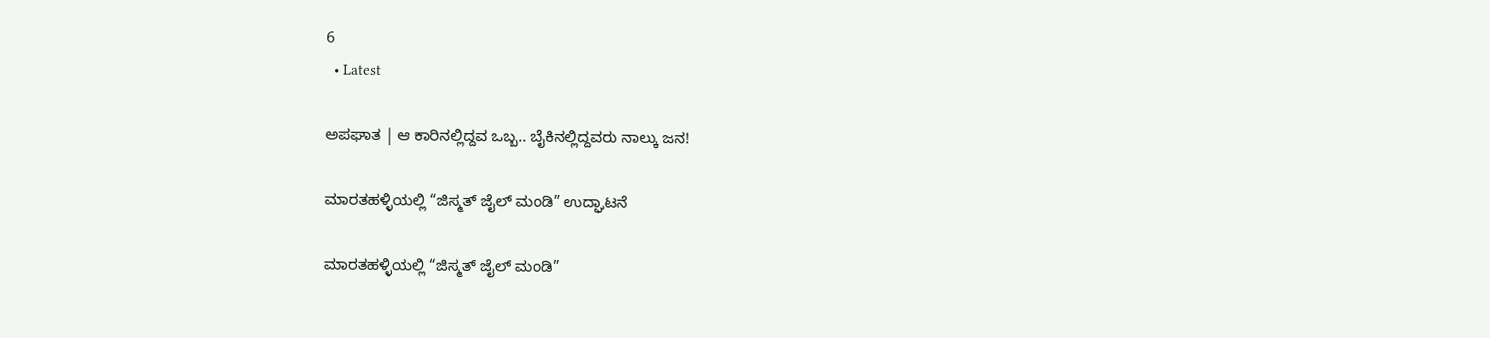6
  • Latest

ಅಪಘಾತ | ಆ ಕಾರಿನಲ್ಲಿದ್ದವ ಒಬ್ಬ.. ಬೈಕಿನಲ್ಲಿದ್ದವರು ನಾಲ್ಕು ಜನ!

ಮಾರತಹಳ್ಳಿಯಲ್ಲಿ “ಜಿಸ್ಮತ್ ಜೈಲ್ ಮಂಡಿ” ಉದ್ಘಾಟನೆ

ಮಾರತಹಳ್ಳಿಯಲ್ಲಿ “ಜಿಸ್ಮತ್ ಜೈಲ್ ಮಂಡಿ”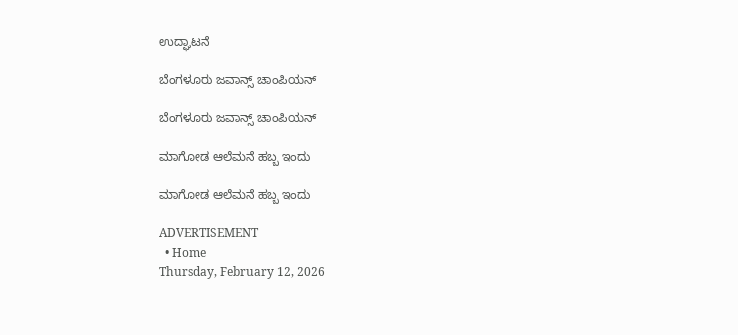ಉದ್ಘಾಟನೆ

ಬೆಂಗಳೂರು ಜವಾನ್ಸ್ ಚಾಂಪಿಯನ್

ಬೆಂಗಳೂರು ಜವಾನ್ಸ್ ಚಾಂಪಿಯನ್

ಮಾಗೋಡ ಆಲೆಮನೆ ಹಬ್ಬ ಇಂದು

ಮಾಗೋಡ ಆಲೆಮನೆ ಹಬ್ಬ ಇಂದು

ADVERTISEMENT
  • Home
Thursday, February 12, 2026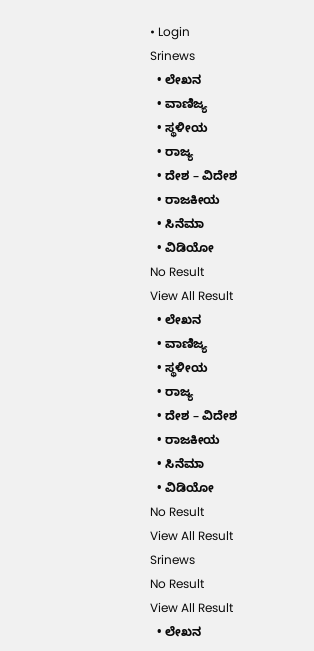• Login
Srinews
  • ಲೇಖನ
  • ವಾಣಿಜ್ಯ
  • ಸ್ಥಳೀಯ
  • ರಾಜ್ಯ
  • ದೇಶ – ವಿದೇಶ
  • ರಾಜಕೀಯ
  • ಸಿನೆಮಾ
  • ವಿಡಿಯೋ
No Result
View All Result
  • ಲೇಖನ
  • ವಾಣಿಜ್ಯ
  • ಸ್ಥಳೀಯ
  • ರಾಜ್ಯ
  • ದೇಶ – ವಿದೇಶ
  • ರಾಜಕೀಯ
  • ಸಿನೆಮಾ
  • ವಿಡಿಯೋ
No Result
View All Result
Srinews
No Result
View All Result
  • ಲೇಖನ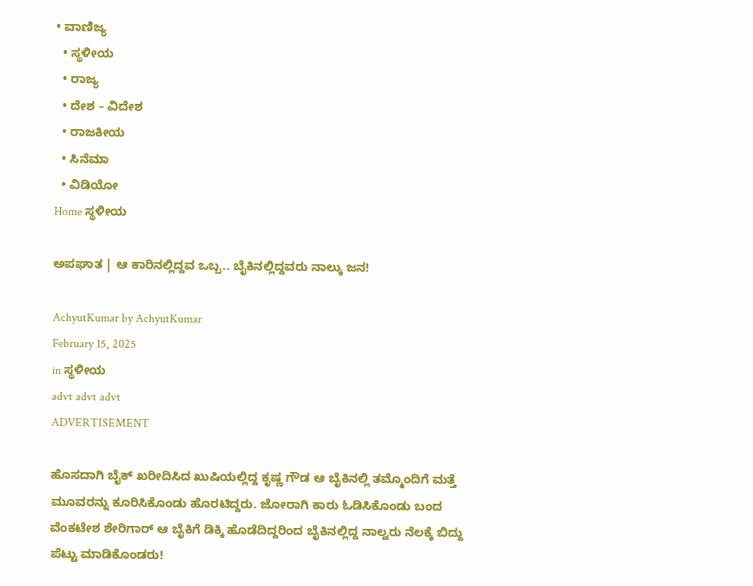• ವಾಣಿಜ್ಯ
  • ಸ್ಥಳೀಯ
  • ರಾಜ್ಯ
  • ದೇಶ – ವಿದೇಶ
  • ರಾಜಕೀಯ
  • ಸಿನೆಮಾ
  • ವಿಡಿಯೋ
Home ಸ್ಥಳೀಯ

ಅಪಘಾತ | ಆ ಕಾರಿನಲ್ಲಿದ್ದವ ಒಬ್ಬ.. ಬೈಕಿನಲ್ಲಿದ್ದವರು ನಾಲ್ಕು ಜನ!

AchyutKumar by AchyutKumar
February 15, 2025
in ಸ್ಥಳೀಯ
advt advt advt
ADVERTISEMENT

ಹೊಸದಾಗಿ ಬೈಕ್ ಖರೀದಿಸಿದ ಖುಷಿಯಲ್ಲಿದ್ದ ಕೃಷ್ಣ ಗೌಡ ಆ ಬೈಕಿನಲ್ಲಿ ತಮ್ಮೊಂದಿಗೆ ಮತ್ತೆ ಮೂವರನ್ನು ಕೂರಿಸಿಕೊಂಡು ಹೊರಟಿದ್ದರು. ಜೋರಾಗಿ ಕಾರು ಓಡಿಸಿಕೊಂಡು ಬಂದ ವೆಂಕಟೇಶ ಶೇರಿಗಾರ್ ಆ ಬೈಕಿಗೆ ಡಿಕ್ಕಿ ಹೊಡೆದಿದ್ದರಿಂದ ಬೈಕಿನಲ್ಲಿದ್ದ ನಾಲ್ವರು ನೆಲಕ್ಕೆ ಬಿದ್ದು ಪೆಟ್ಟು ಮಾಡಿಕೊಂಡರು!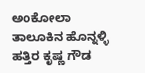ಅoಕೋಲಾ ತಾಲೂಕಿನ ಹೊನ್ನಳ್ಳಿ ಹತ್ತಿರ ಕೃಷ್ಣ ಗೌಡ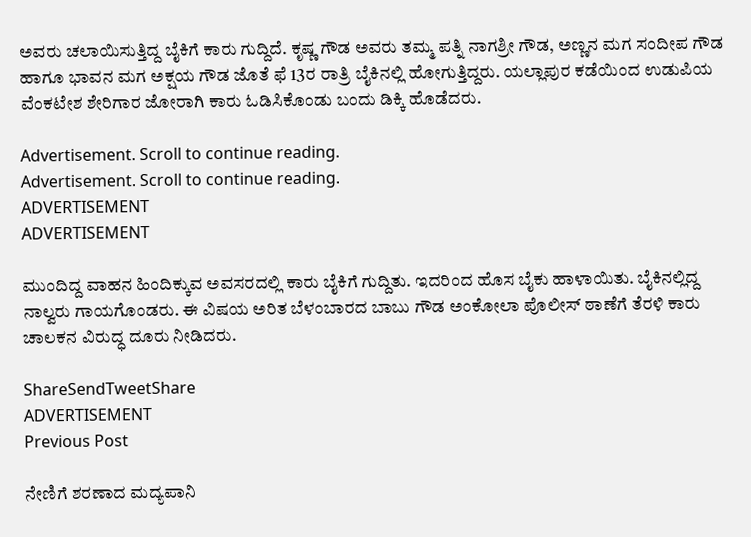ಅವರು ಚಲಾಯಿಸುತ್ತಿದ್ದ ಬೈಕಿಗೆ ಕಾರು ಗುದ್ದಿದೆ. ಕೃಷ್ಣ ಗೌಡ ಅವರು ತಮ್ಮ ಪತ್ನಿ ನಾಗಶ್ರೀ ಗೌಡ, ಅಣ್ಣನ ಮಗ ಸಂದೀಪ ಗೌಡ ಹಾಗೂ ಭಾವನ ಮಗ ಅಕ್ಷಯ ಗೌಡ ಜೊತೆ ಫೆ 13ರ ರಾತ್ರಿ ಬೈಕಿನಲ್ಲಿ ಹೋಗುತ್ತಿದ್ದರು. ಯಲ್ಲಾಪುರ ಕಡೆಯಿಂದ ಉಡುಪಿಯ ವೆಂಕಟೇಶ ಶೇರಿಗಾರ ಜೋರಾಗಿ ಕಾರು ಓಡಿಸಿಕೊಂಡು ಬಂದು ಡಿಕ್ಕಿ ಹೊಡೆದರು.

Advertisement. Scroll to continue reading.
Advertisement. Scroll to continue reading.
ADVERTISEMENT
ADVERTISEMENT

ಮುಂದಿದ್ದ ವಾಹನ ಹಿಂದಿಕ್ಕುವ ಅವಸರದಲ್ಲಿ ಕಾರು ಬೈಕಿಗೆ ಗುದ್ದಿತು. ಇದರಿಂದ ಹೊಸ ಬೈಕು ಹಾಳಾಯಿತು. ಬೈಕಿನಲ್ಲಿದ್ದ ನಾಲ್ವರು ಗಾಯಗೊಂಡರು. ಈ ವಿಷಯ ಅರಿತ ಬೆಳಂಬಾರದ ಬಾಬು ಗೌಡ ಅಂಕೋಲಾ ಪೊಲೀಸ್ ಠಾಣೆಗೆ ತೆರಳಿ ಕಾರು ಚಾಲಕನ ವಿರುದ್ಧ ದೂರು ನೀಡಿದರು.

ShareSendTweetShare
ADVERTISEMENT
Previous Post

ನೇಣಿಗೆ ಶರಣಾದ ಮದ್ಯಪಾನಿ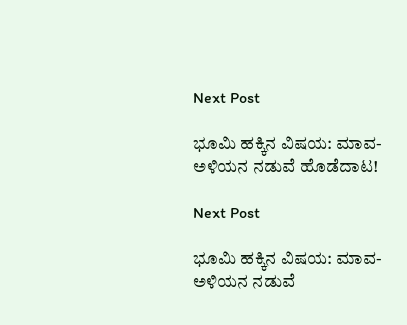Next Post

ಭೂಮಿ ಹಕ್ಕಿನ ವಿಷಯ: ಮಾವ-ಅಳಿಯನ ನಡುವೆ ಹೊಡೆದಾಟ!

Next Post

ಭೂಮಿ ಹಕ್ಕಿನ ವಿಷಯ: ಮಾವ-ಅಳಿಯನ ನಡುವೆ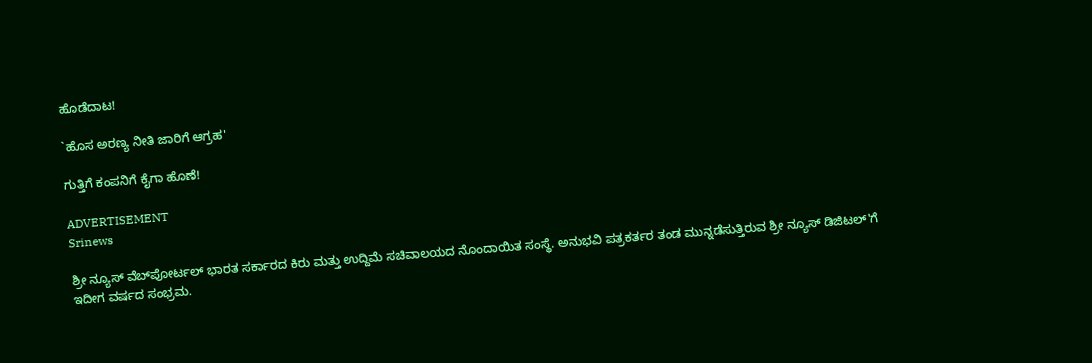ಹೊಡೆದಾಟ!

`ಹೊಸ ಅರಣ್ಯ ನೀತಿ ಜಾರಿಗೆ ಆಗ್ರಹ'

ಗುತ್ತಿಗೆ ಕಂಪನಿಗೆ ಕೈಗಾ ಹೊಣೆ!

ADVERTISEMENT
Srinews

ಶ್ರೀ ನ್ಯೂಸ್ ವೆಬ್‌ಪೋರ್ಟಲ್ ಭಾರತ ಸರ್ಕಾರದ ಕಿರು ಮತ್ತು ಉದ್ದಿಮೆ ಸಚಿವಾಲಯದ ನೊಂದಾಯಿತ ಸಂಸ್ಥೆ. ಅನುಭವಿ ಪತ್ರಕರ್ತರ ತಂಡ ಮುನ್ನಡೆಸುತ್ತಿರುವ ಶ್ರೀ ನ್ಯೂಸ್ ಡಿಜಿಟಲ್'ಗೆ ಇದೀಗ ವರ್ಷದ ಸಂಭ್ರಮ.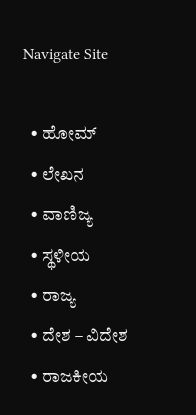Navigate Site

  • ಹೋಮ್
  • ಲೇಖನ
  • ವಾಣಿಜ್ಯ
  • ಸ್ಥಳೀಯ
  • ರಾಜ್ಯ
  • ದೇಶ – ವಿದೇಶ
  • ರಾಜಕೀಯ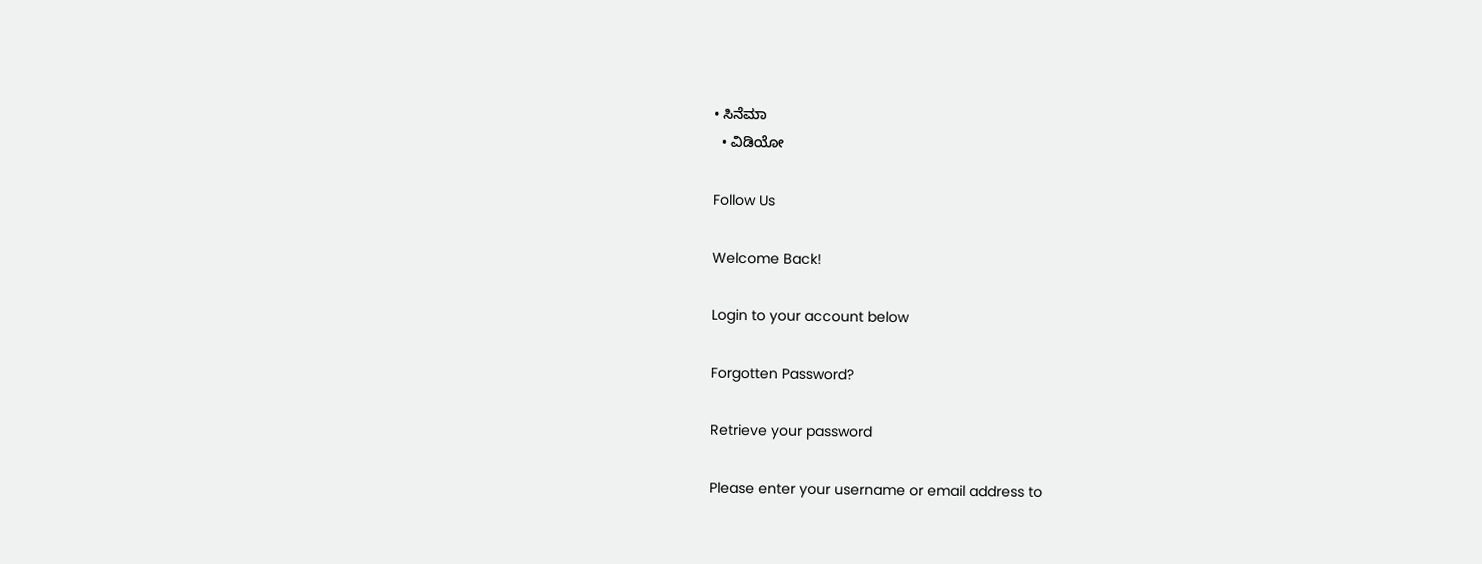• ಸಿನೆಮಾ
  • ವಿಡಿಯೋ

Follow Us

Welcome Back!

Login to your account below

Forgotten Password?

Retrieve your password

Please enter your username or email address to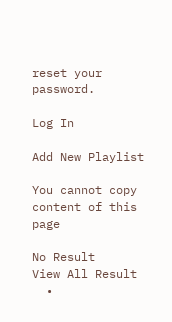reset your password.

Log In

Add New Playlist

You cannot copy content of this page

No Result
View All Result
  •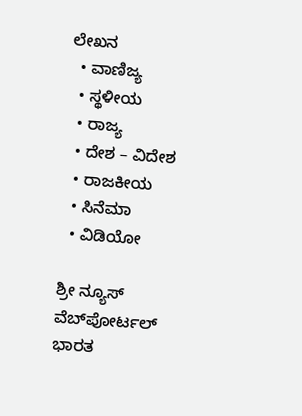ಲೇಖನ
  • ವಾಣಿಜ್ಯ
  • ಸ್ಥಳೀಯ
  • ರಾಜ್ಯ
  • ದೇಶ – ವಿದೇಶ
  • ರಾಜಕೀಯ
  • ಸಿನೆಮಾ
  • ವಿಡಿಯೋ

ಶ್ರೀ ನ್ಯೂಸ್ ವೆಬ್‌ಪೋರ್ಟಲ್ ಭಾರತ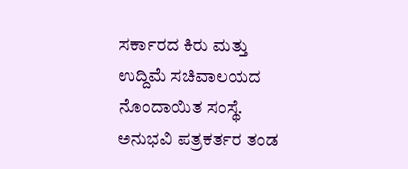ಸರ್ಕಾರದ ಕಿರು ಮತ್ತು ಉದ್ದಿಮೆ ಸಚಿವಾಲಯದ ನೊಂದಾಯಿತ ಸಂಸ್ಥೆ. ಅನುಭವಿ ಪತ್ರಕರ್ತರ ತಂಡ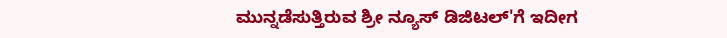ಮುನ್ನಡೆಸುತ್ತಿರುವ ಶ್ರೀ ನ್ಯೂಸ್ ಡಿಜಿಟಲ್'ಗೆ ಇದೀಗ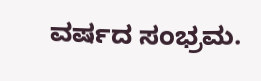ವರ್ಷದ ಸಂಭ್ರಮ.